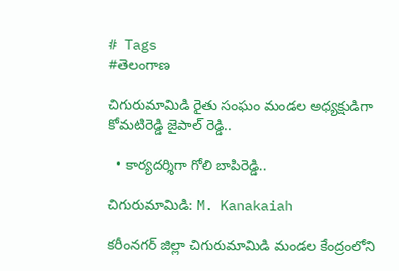# Tags
#తెలంగాణ

చిగురుమామిడి రైతు సంఘం మండల అధ్యక్షుడిగా కోమటిరెడ్డి జైపాల్ రెడ్డి..

  • కార్యదర్శిగా గోలి బాపిరెడ్డి..

చిగురుమామిడి: M. Kanakaiah

కరీంనగర్ జిల్లా చిగురుమామిడి మండల కేంద్రంలోని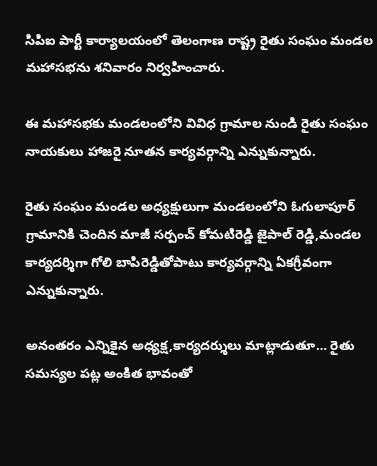సిపిఐ పార్టీ కార్యాలయంలో తెలంగాణ రాష్ట్ర రైతు సంఘం మండల మహాసభను శనివారం నిర్వహించారు.

ఈ మహాసభకు మండలంలోని వివిధ గ్రామాల నుండి రైతు సంఘం నాయకులు హాజరై నూతన కార్యవర్గాన్ని ఎన్నుకున్నారు.

రైతు సంఘం మండల అధ్యక్షులుగా మండలంలోని ఓగులాపూర్ గ్రామానికి చెందిన మాజీ సర్పంచ్ కోమటిరెడ్డి జైపాల్ రెడ్డి,మండల కార్యదర్శిగా గోలి బాపిరెడ్డితోపాటు కార్యవర్గాన్ని ఏకగ్రీవంగా ఎన్నుకున్నారు.

అనంతరం ఎన్నికైన అధ్యక్ష,కార్యదర్శులు మాట్లాడుతూ… రైతు సమస్యల పట్ల అంకిత భావంతో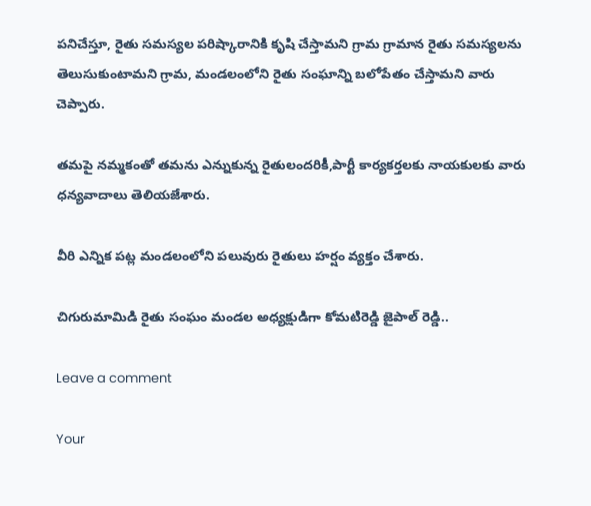పనిచేస్తూ, రైతు సమస్యల పరిష్కారానికి కృషి చేస్తామని గ్రామ గ్రామాన రైతు సమస్యలను తెలుసుకుంటామని గ్రామ, మండలంలోని రైతు సంఘాన్ని బలోపేతం చేస్తామని వారు చెప్పారు.

తమపై నమ్మకంతో తమను ఎన్నుకున్న రైతులందరికీ,పార్టీ కార్యకర్తలకు నాయకులకు వారు ధన్యవాదాలు తెలియజేశారు.

వీరి ఎన్నిక పట్ల మండలంలోని పలువురు రైతులు హర్షం వ్యక్తం చేశారు.

చిగురుమామిడి రైతు సంఘం మండల అధ్యక్షుడిగా కోమటిరెడ్డి జైపాల్ రెడ్డి..

Leave a comment

Your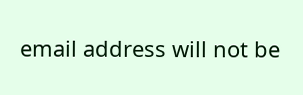email address will not be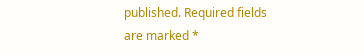published. Required fields are marked *